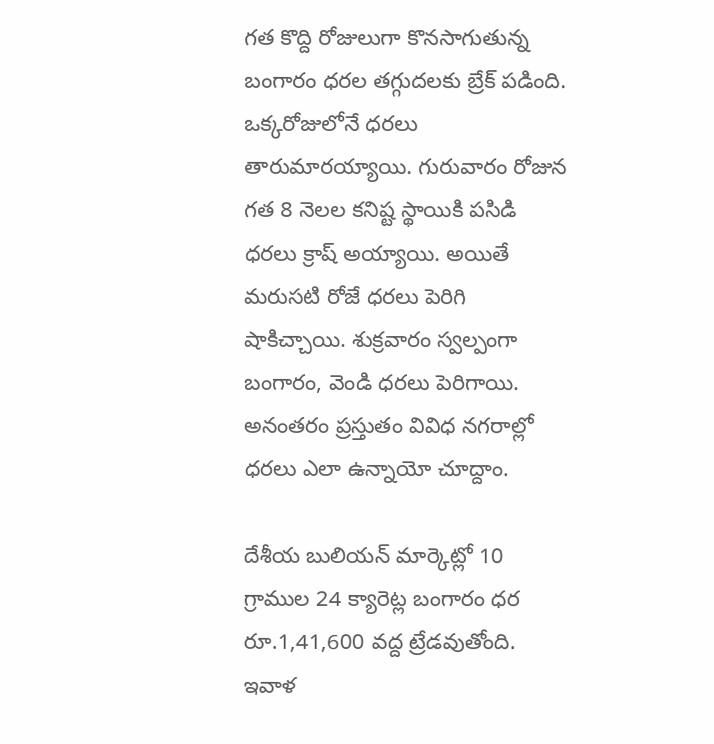గత కొద్ది రోజులుగా కొనసాగుతున్న బంగారం ధరల తగ్గుదలకు బ్రేక్ పడింది. ఒక్కరోజులోనే ధరలు తారుమారయ్యాయి. గురువారం రోజున గత 8 నెలల కనిష్ట స్థాయికి పసిడి ధరలు క్రాష్ అయ్యాయి. అయితే మరుసటి రోజే ధరలు పెరిగి షాకిచ్చాయి. శుక్రవారం స్వల్పంగా బంగారం, వెండి ధరలు పెరిగాయి. అనంతరం ప్రస్తుతం వివిధ నగరాల్లో ధరలు ఎలా ఉన్నాయో చూద్దాం.

దేశీయ బులియన్ మార్కెట్లో 10 గ్రాముల 24 క్యారెట్ల బంగారం ధర రూ.1,41,600 వద్ద ట్రేడవుతోంది. ఇవాళ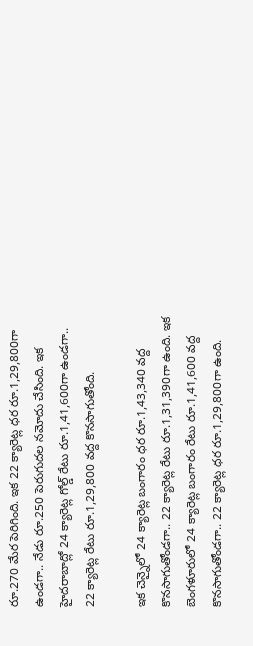రూ.270 మేర పెరిగింది. ఇక 22 క్యారెట్ల ధర రూ.1,29,800గా ఉండగా.. నేడు రూ.250 పెరుగుదల నమోదు చేసింది. ఇక హైదరాబాద్లో 24 క్యారెట్ల గోల్డ్ రేటు రూ.1,41,600గా ఉండగా.. 22 క్యారెట్ల రేటు రూ.1,29,800 వద్ద కొనసాగుతోంది.

ఇక చెన్నైలో 24 క్యారెట్ల బంగారం ధర రూ.1,43,340 వద్ద కొనసాగుతోండగా.. 22 క్యారెట్ల రేటు రూ.1,31,390గా ఉంది. ఇక బెంగళూరులో 24 క్యారెట్ల బంగారం రేటు రూ.1,41,600 వద్ద కొనసాగుతోండగా.. 22 క్యారెట్ల ధర రూ.1,29,800గా ఉంది.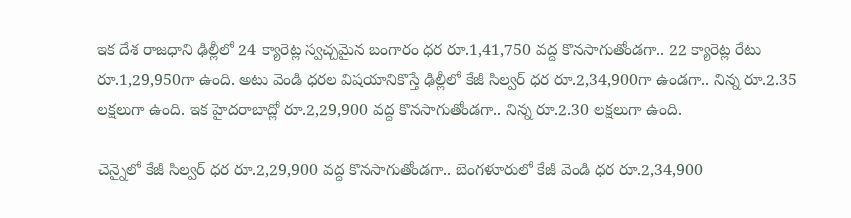ఇక దేశ రాజధాని ఢిల్లీలో 24 క్యారెట్ల స్వచ్చమైన బంగారం ధర రూ.1,41,750 వద్ద కొనసాగుతోండగా.. 22 క్యారెట్ల రేటు రూ.1,29,950గా ఉంది. అటు వెండి ధరల విషయానికొస్తే ఢిల్లీలో కేజీ సిల్వర్ ధర రూ.2,34,900గా ఉండగా.. నిన్న రూ.2.35 లక్షలుగా ఉంది. ఇక హైదరాబాద్లో రూ.2,29,900 వద్ద కొనసాగుతోండగా.. నిన్న రూ.2.30 లక్షలుగా ఉంది.

చెన్నైలో కేజీ సిల్వర్ ధర రూ.2,29,900 వద్ద కొనసాగుతోండగా.. బెంగళూరులో కేజీ వెండి ధర రూ.2,34,900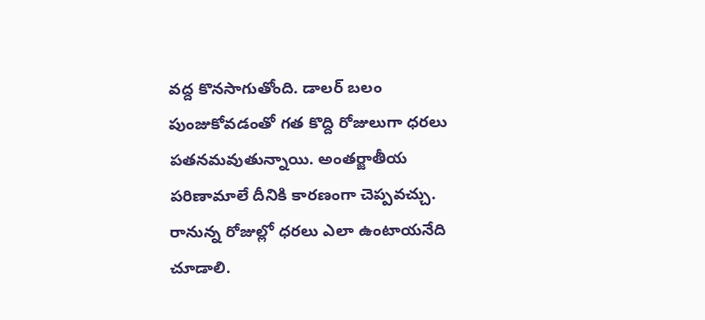వద్ద కొనసాగుతోంది. డాలర్ బలం పుంజుకోవడంతో గత కొద్ది రోజులుగా ధరలు పతనమవుతున్నాయి. అంతర్జాతీయ పరిణామాలే దీనికి కారణంగా చెప్పవచ్చు. రానున్న రోజుల్లో ధరలు ఎలా ఉంటాయనేది చూడాలి.